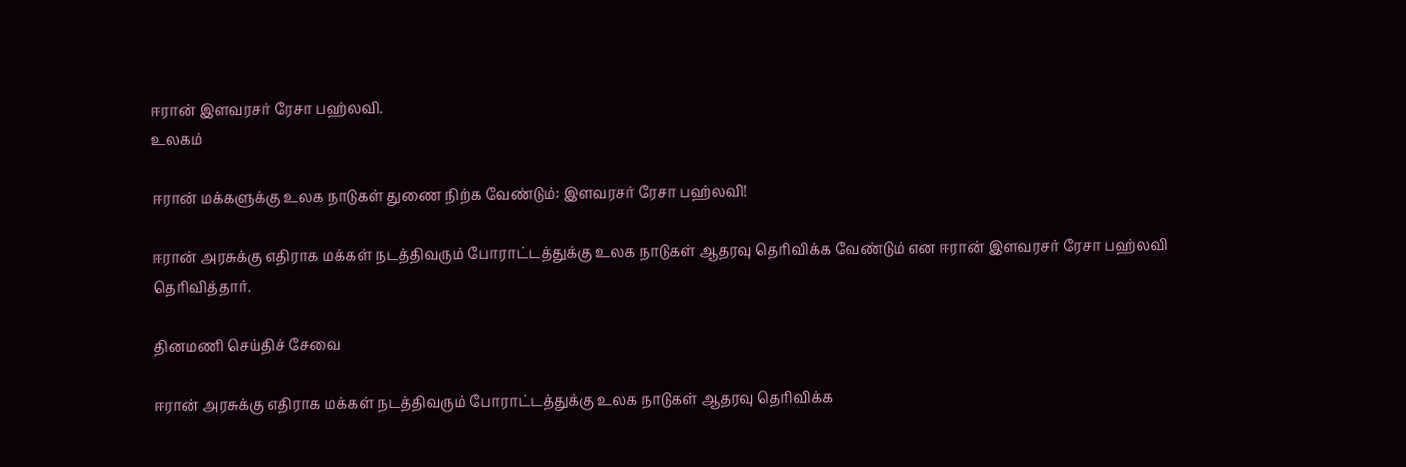ஈரான் இளவரசர் ரேசா பஹ்லவி.
உலகம்

ஈரான் மக்களுக்கு உலக நாடுகள் துணை நிற்க வேண்டும்: இளவரசர் ரேசா பஹ்லவி!

ஈரான் அரசுக்கு எதிராக மக்கள் நடத்திவரும் போராட்டத்துக்கு உலக நாடுகள் ஆதரவு தெரிவிக்க வேண்டும் என ஈரான் இளவரசர் ரேசா பஹ்லவி தெரிவித்தார்.

தினமணி செய்திச் சேவை

ஈரான் அரசுக்கு எதிராக மக்கள் நடத்திவரும் போராட்டத்துக்கு உலக நாடுகள் ஆதரவு தெரிவிக்க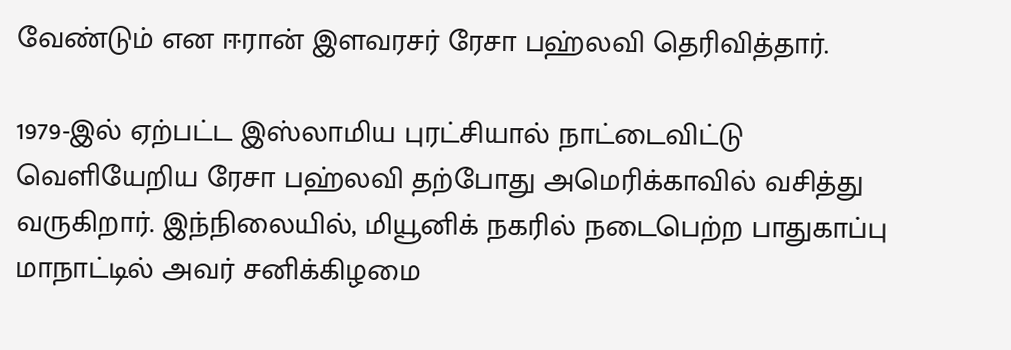வேண்டும் என ஈரான் இளவரசர் ரேசா பஹ்லவி தெரிவித்தார்.

1979-இல் ஏற்பட்ட இஸ்லாமிய புரட்சியால் நாட்டைவிட்டு வெளியேறிய ரேசா பஹ்லவி தற்போது அமெரிக்காவில் வசித்து வருகிறார். இந்நிலையில், மியூனிக் நகரில் நடைபெற்ற பாதுகாப்பு மாநாட்டில் அவர் சனிக்கிழமை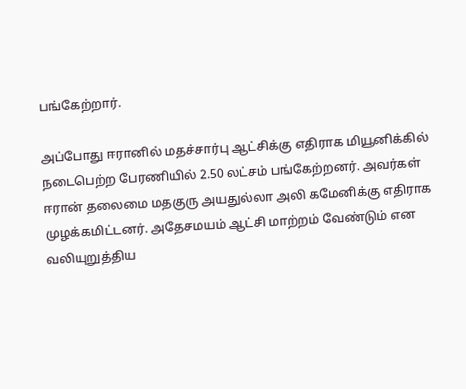பங்கேற்றார்.

அப்போது ஈரானில் மதச்சார்பு ஆட்சிக்கு எதிராக மியூனிக்கில் நடைபெற்ற பேரணியில் 2.50 லட்சம் பங்கேற்றனர். அவர்கள் ஈரான் தலைமை மதகுரு அயதுல்லா அலி கமேனிக்கு எதிராக முழக்கமிட்டனர். அதேசமயம் ஆட்சி மாற்றம் வேண்டும் என வலியுறுத்திய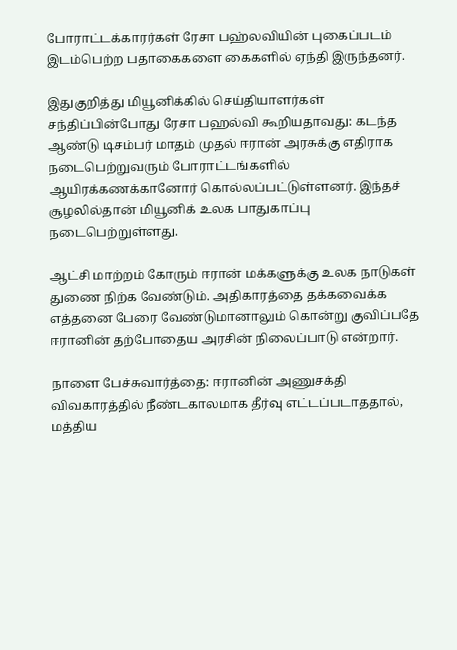போராட்டக்காரர்கள் ரேசா பஹ்லவியின் புகைப்படம் இடம்பெற்ற பதாகைகளை கைகளில் ஏந்தி இருந்தனர்.

இதுகுறித்து மியூனிக்கில் செய்தியாளர்கள் சந்திப்பின்போது ரேசா பஹல்வி கூறியதாவது: கடந்த ஆண்டு டிசம்பர் மாதம் முதல் ஈரான் அரசுக்கு எதிராக நடைபெற்றுவரும் போராட்டங்களில் ஆயிரக்கணக்கானோர் கொல்லப்பட்டுள்ளனர். இந்தச் சூழலில்தான் மியூனிக் உலக பாதுகாப்பு நடைபெற்றுள்ளது.

ஆட்சி மாற்றம் கோரும் ஈரான் மக்களுக்கு உலக நாடுகள் துணை நிற்க வேண்டும். அதிகாரத்தை தக்கவைக்க எத்தனை பேரை வேண்டுமானாலும் கொன்று குவிப்பதே ஈரானின் தற்போதைய அரசின் நிலைப்பாடு என்றார்.

நாளை பேச்சுவார்த்தை: ஈரானின் அணுசக்தி விவகாரத்தில் நீண்டகாலமாக தீர்வு எட்டப்படாததால், மத்திய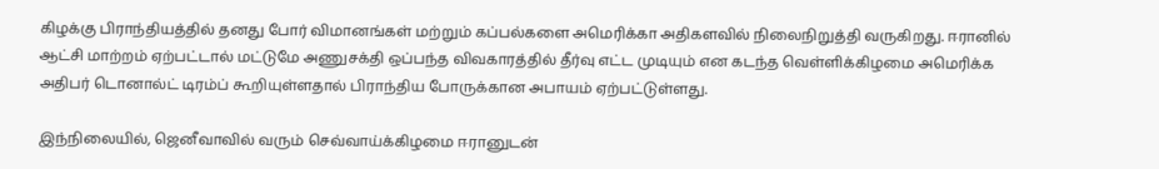கிழக்கு பிராந்தியத்தில் தனது போர் விமானங்கள் மற்றும் கப்பல்களை அமெரிக்கா அதிகளவில் நிலைநிறுத்தி வருகிறது. ஈரானில் ஆட்சி மாற்றம் ஏற்பட்டால் மட்டுமே அணுசக்தி ஒப்பந்த விவகாரத்தில் தீர்வு எட்ட முடியும் என கடந்த வெள்ளிக்கிழமை அமெரிக்க அதிபர் டொனால்ட் டிரம்ப் கூறியுள்ளதால் பிராந்திய போருக்கான அபாயம் ஏற்பட்டுள்ளது.

இந்நிலையில், ஜெனீவாவில் வரும் செவ்வாய்க்கிழமை ஈரானுடன்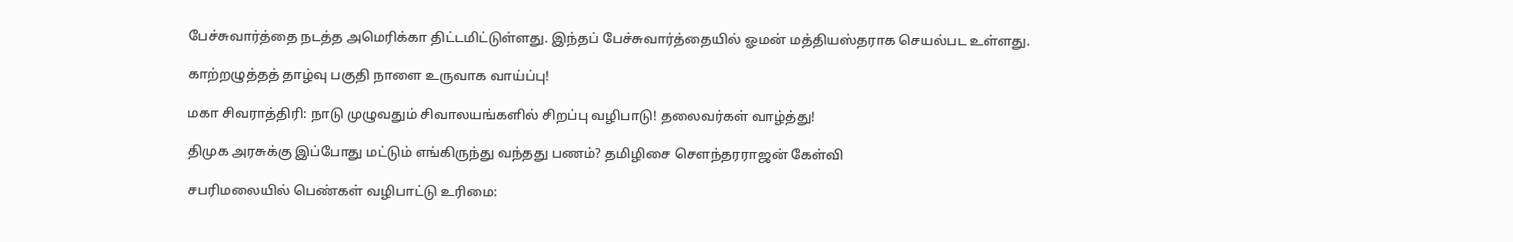பேச்சுவார்த்தை நடத்த அமெரிக்கா திட்டமிட்டுள்ளது. இந்தப் பேச்சுவார்த்தையில் ஓமன் மத்தியஸ்தராக செயல்பட உள்ளது.

காற்றழுத்தத் தாழ்வு பகுதி நாளை உருவாக வாய்ப்பு!

மகா சிவராத்திரி: நாடு முழுவதும் சிவாலயங்களில் சிறப்பு வழிபாடு! தலைவர்கள் வாழ்த்து!

திமுக அரசுக்கு இப்போது மட்டும் எங்கிருந்து வந்தது பணம்? தமிழிசை சௌந்தரராஜன் கேள்வி

சபரிமலையில் பெண்கள் வழிபாட்டு உரிமை: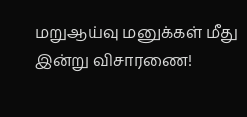மறுஆய்வு மனுக்கள் மீது இன்று விசாரணை!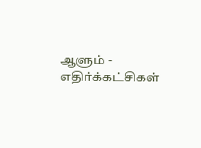ஆளும் - எதிர்க்கட்சிகள்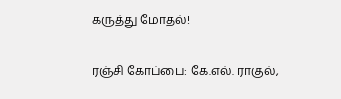கருத்து மோதல்!

ரஞ்சி கோப்பை: கே.எல். ராகுல்,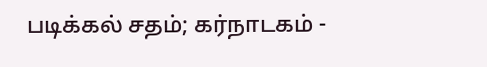படிக்கல் சதம்; கர்நாடகம் -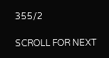355/2

SCROLL FOR NEXT